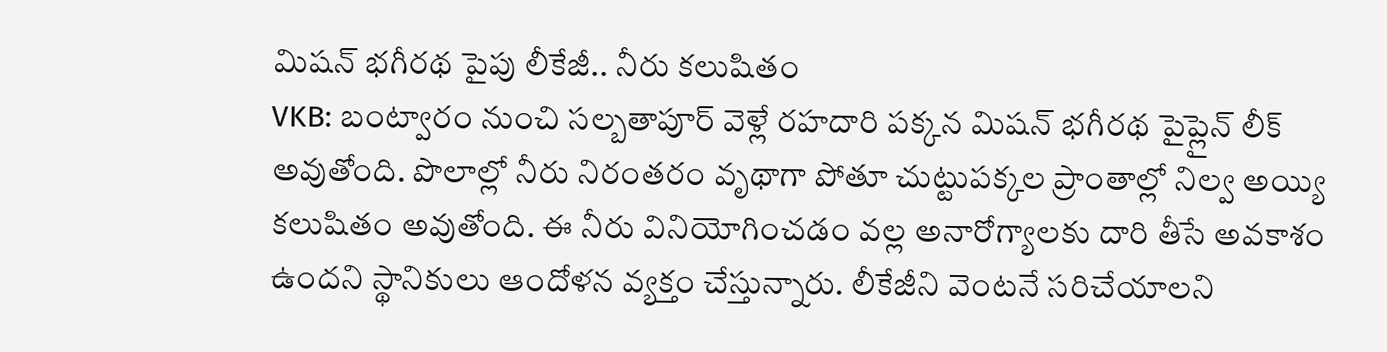మిషన్ భగీరథ పైపు లీకేజీ.. నీరు కలుషితం
VKB: బంట్వారం నుంచి సల్బతాపూర్ వెళ్లే రహదారి పక్కన మిషన్ భగీరథ పైప్లైన్ లీక్ అవుతోంది. పొలాల్లో నీరు నిరంతరం వృథాగా పోతూ చుట్టుపక్కల ప్రాంతాల్లో నిల్వ అయ్యి కలుషితం అవుతోంది. ఈ నీరు వినియోగించడం వల్ల అనారోగ్యాలకు దారి తీసే అవకాశం ఉందని స్థానికులు ఆందోళన వ్యక్తం చేస్తున్నారు. లీకేజీని వెంటనే సరిచేయాలని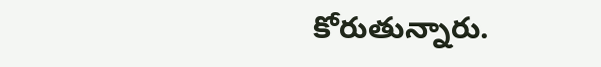కోరుతున్నారు.